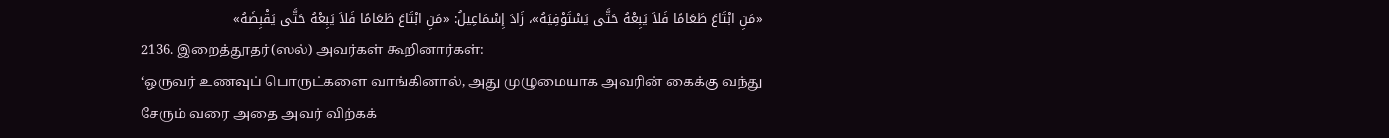«مَنِ ابْتَاعَ طَعَامًا فَلاَ يَبِعْهُ حَتَّى يَسْتَوْفِيَهُ»، زَادَ إِسْمَاعِيلُ: «مَنِ ابْتَاعَ طَعَامًا فَلاَ يَبِعْهُ حَتَّى يَقْبِضَهُ»
2136. இறைத்தூதர்(ஸல்) அவர்கள் கூறினார்கள்:
‘ஒருவர் உணவுப் பொருட்களை வாங்கினால், அது முழுமையாக அவரின் கைக்கு வந்து சேரும் வரை அதை அவர் விற்கக்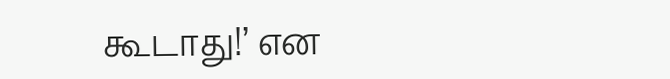கூடாது!’ என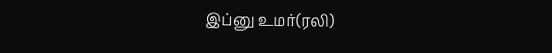இப்னு உமர்(ரலி)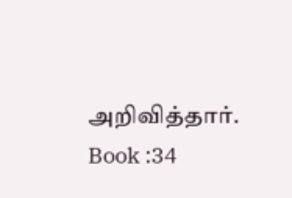அறிவித்தார்.
Book :34